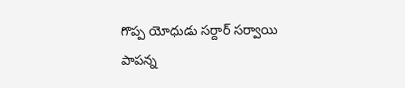గొప్ప యోధుడు సర్దార్ సర్వాయి పాపన్న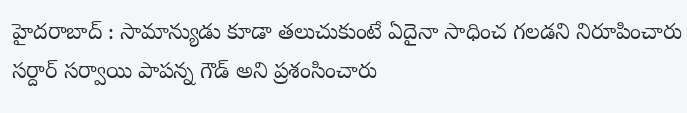హైదరాబాద్ : సామాన్యుడు కూడా తలుచుకుంటే ఏదైనా సాధించ గలడని నిరూపించారు సర్దార్ సర్వాయి పాపన్న గౌడ్ అని ప్రశంసించారు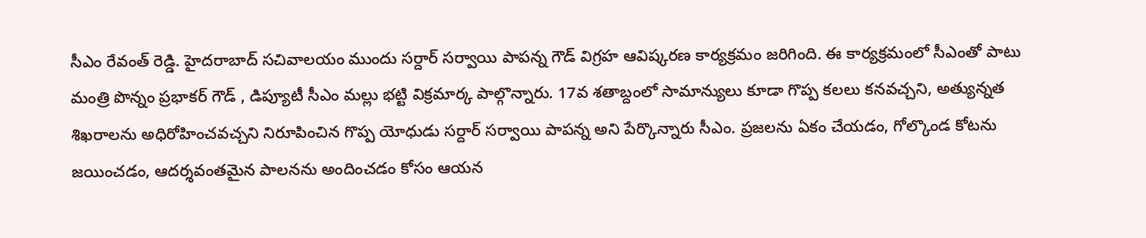సీఎం రేవంత్ రెడ్డి. హైదరాబాద్ సచివాలయం ముందు సర్దార్ సర్వాయి పాపన్న గౌడ్ విగ్రహ ఆవిష్కరణ కార్యక్రమం జరిగింది. ఈ కార్యక్రమంలో సీఎంతో పాటు మంత్రి పొన్నం ప్రభాకర్ గౌడ్ , డిప్యూటీ సీఎం మల్లు భట్టి విక్రమార్క పాల్గొన్నారు. 17వ శతాబ్దంలో సామాన్యులు కూడా గొప్ప కలలు కనవచ్చని, అత్యున్నత శిఖరాలను అధిరోహించవచ్చని నిరూపించిన గొప్ప యోధుడు సర్దార్ సర్వాయి పాపన్న అని పేర్కొన్నారు సీఎం. ప్రజలను ఏకం చేయడం, గోల్కొండ కోటను జయించడం, ఆదర్శవంతమైన పాలనను అందించడం కోసం ఆయన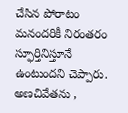చేసిన పోరాటం మనందరికీ నిరంతరం స్ఫూర్తినిస్తూనే ఉంటుందని చెప్పారు.
అణచివేతను ,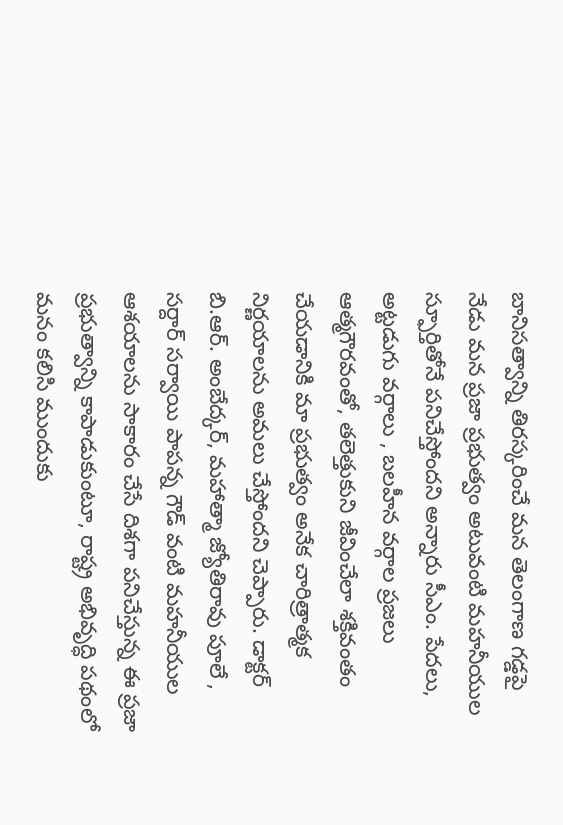బానిసత్వాన్ని తిరస్కరించే మన తెలంగాణ గడ్డపై నేడు మన ప్రజా ప్రభుత్వం అటువంటి మహనీయుల స్ఫూర్తితోనే పనిచేస్తోందని అన్నారు సీఎం. పేదలు, అట్టడుగు వర్గాలు , బలహీన వర్గాల ప్రజలు ఆత్మగౌరవంతో, తలెత్తుకుని జీవించేలా శక్తివంతం చేయడానికి మా ప్రభుత్వం అనేక చారిత్రాత్మక నిర్ణయాలను అమలు చేస్తోందని చెప్పారు. డాక్టర్ బి.ఆర్. అంబేద్కర్, మహాత్మా జ్యోతిరావు పూలే , సర్దార్ సర్వాయి పాపన్న గౌడ్ వంటి మహనీయుల ఆశయాలను సాకారం చేసే దిశగా పనిచేస్తున్న ఈ ప్రజా ప్రభుత్వాన్ని కాపాడుకుంటూ, రాష్ట్ర అభివృద్ధి పథంలో మనం కలిసి ముందుకు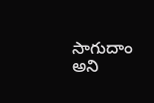సాగుదాం అని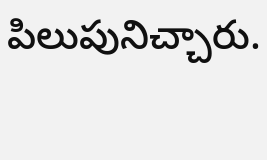పిలుపునిచ్చారు.